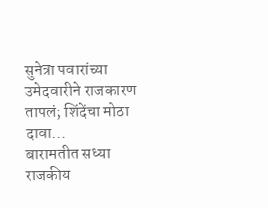सुनेत्रा पवारांच्या उमेदवारीने राजकारण तापलं; शिंदेंचा मोठा दावा…
बारामतीत सध्या राजकीय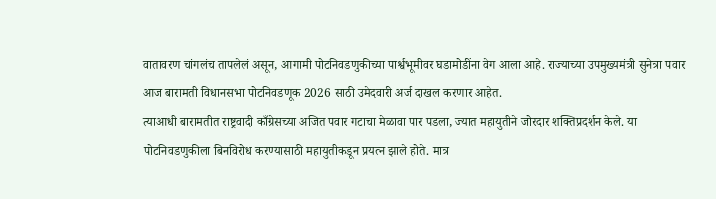वातावरण चांगलंच तापलेलं असून, आगामी पोटनिवडणुकीच्या पार्श्वभूमीवर घडामोडींना वेग आला आहे. राज्याच्या उपमुख्यमंत्री सुनेत्रा पवार आज बारामती विधानसभा पोटनिवडणूक 2026 साठी उमेदवारी अर्ज दाखल करणार आहेत.
त्याआधी बारामतीत राष्ट्रवादी काँग्रेसच्या अजित पवार गटाचा मेळावा पार पडला, ज्यात महायुतीने जोरदार शक्तिप्रदर्शन केले. या पोटनिवडणुकीला बिनविरोध करण्यासाठी महायुतीकडून प्रयत्न झाले होते. मात्र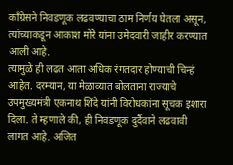काँग्रेसने निवडणूक लढवण्याचा ठाम निर्णय घेतला असून, त्यांच्याकडून आकाश मोरे यांना उमेदवारी जाहीर करण्यात आली आहे.
त्यामुळे ही लढत आता अधिक रंगतदार होण्याची चिन्हं आहेत. दरम्यान, या मेळाव्यात बोलताना राज्याचे उपमुख्यमंत्री एकनाथ शिंदे यांनी विरोधकांना सूचक इशारा दिला. ते म्हणाले की, ही निवडणूक दुर्दैवाने लढवावी लागत आहे. अजित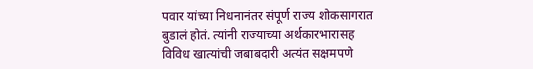पवार यांच्या निधनानंतर संपूर्ण राज्य शोकसागरात बुडालं होतं. त्यांनी राज्याच्या अर्थकारभारासह विविध खात्यांची जबाबदारी अत्यंत सक्षमपणे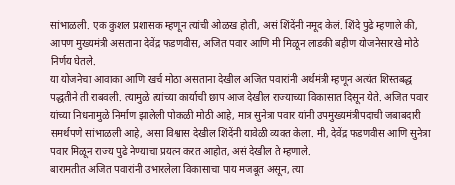सांभाळली. एक कुशल प्रशासक म्हणून त्यांची ओळख होती, असं शिंदेंनी नमूद केलं. शिंदे पुढे म्हणाले की, आपण मुख्यमंत्री असताना देवेंद्र फडणवीस, अजित पवार आणि मी मिळून लाडकी बहीण योजनेसारखे मोठे निर्णय घेतले.
या योजनेचा आवाका आणि खर्च मोठा असताना देखील अजित पवारांनी अर्थमंत्री म्हणून अत्यंत शिस्तबद्ध पद्धतीने ती राबवली. त्यामुळे त्यांच्या कार्याची छाप आज देखील राज्याच्या विकासात दिसून येते. अजित पवार यांच्या निधनामुळे निर्माण झालेली पोकळी मोठी आहे, मात्र सुनेत्रा पवार यांनी उपमुख्यमंत्रीपदाची जबाबदारी समर्थपणे सांभाळली आहे, असा विश्वास देखील शिंदेंनी यावेळी व्यक्त केला. मी, देवेंद्र फडणवीस आणि सुनेत्रा पवार मिळून राज्य पुढे नेण्याचा प्रयत्न करत आहोत, असं देखील ते म्हणाले.
बारामतीत अजित पवारांनी उभारलेला विकासाचा पाय मजबूत असून, त्या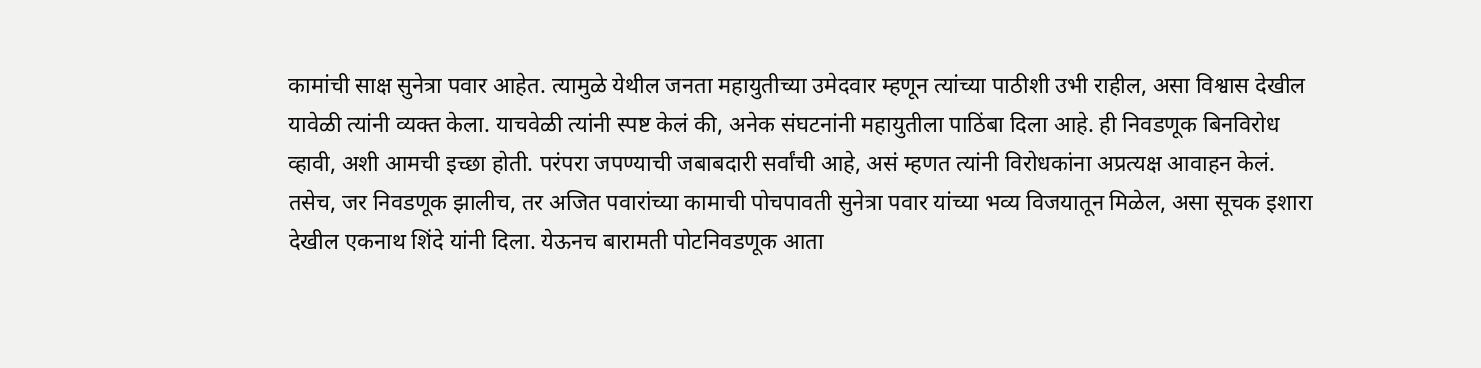कामांची साक्ष सुनेत्रा पवार आहेत. त्यामुळे येथील जनता महायुतीच्या उमेदवार म्हणून त्यांच्या पाठीशी उभी राहील, असा विश्वास देखील यावेळी त्यांनी व्यक्त केला. याचवेळी त्यांनी स्पष्ट केलं की, अनेक संघटनांनी महायुतीला पाठिंबा दिला आहे. ही निवडणूक बिनविरोध व्हावी, अशी आमची इच्छा होती. परंपरा जपण्याची जबाबदारी सर्वांची आहे, असं म्हणत त्यांनी विरोधकांना अप्रत्यक्ष आवाहन केलं.
तसेच, जर निवडणूक झालीच, तर अजित पवारांच्या कामाची पोचपावती सुनेत्रा पवार यांच्या भव्य विजयातून मिळेल, असा सूचक इशारा देखील एकनाथ शिंदे यांनी दिला. येऊनच बारामती पोटनिवडणूक आता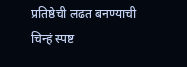प्रतिष्ठेची लढत बनण्याची चिन्हं स्पष्ट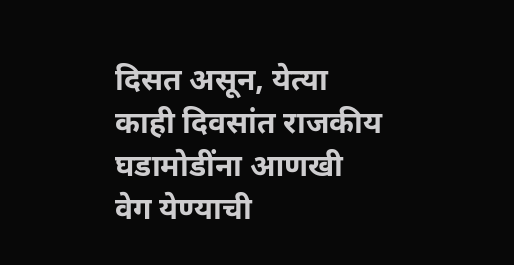दिसत असून, येत्या काही दिवसांत राजकीय घडामोडींना आणखी वेग येण्याची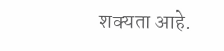शक्यता आहे.